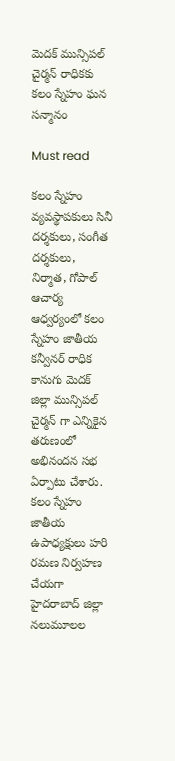మెదక్ మున్సిపల్ చైర్మన్ రాధికకు కలం స్నేహం ఘన సన్మానం

Must read

కలం స్నేహం వ్యవస్థాపకులు సినీ దర్శకులు, సంగీత దర్శకులు, నిర్మాత, గోపాల్ ఆచార్య ఆధ్వర్యంలో కలం స్నేహం జాతీయ కన్వీనర్ రాధిక కానుగు మెదక్ జిల్లా మున్సిపల్ చైర్మన్ గా ఎన్నికైన తరుణంలో అభినందన సభ ఏర్పాటు చేశారు. కలం స్నేహం జాతీయ ఉపాధ్యక్షులు హరి రమణ నిర్వహణ చేయగా హైదరాబాద్ జిల్లా నలుమూలల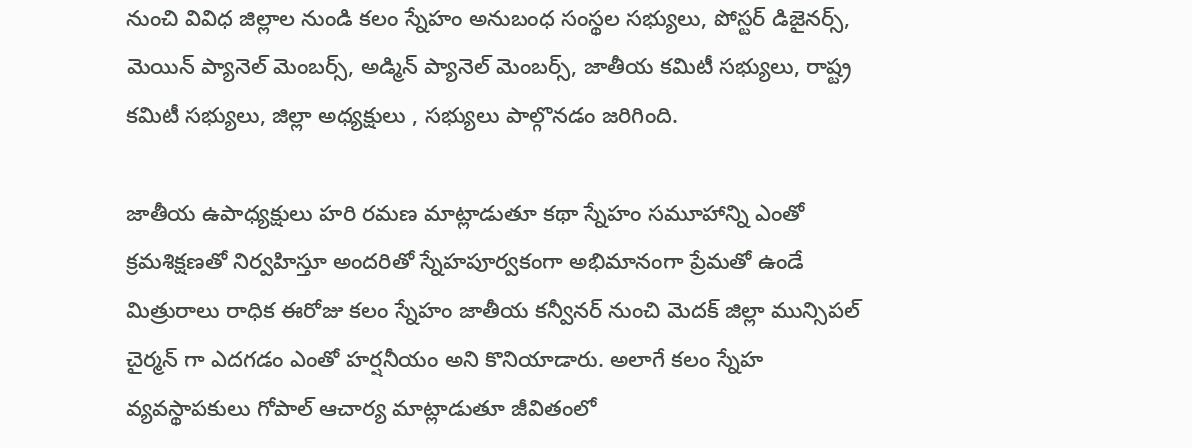నుంచి వివిధ జిల్లాల నుండి కలం స్నేహం అనుబంధ సంస్థల సభ్యులు, పోస్టర్ డిజైనర్స్, మెయిన్ ప్యానెల్ మెంబర్స్, అడ్మిన్ ప్యానెల్ మెంబర్స్, జాతీయ కమిటీ సభ్యులు, రాష్ట్ర కమిటీ సభ్యులు, జిల్లా అధ్యక్షులు , సభ్యులు పాల్గొనడం జరిగింది.

జాతీయ ఉపాధ్యక్షులు హరి రమణ మాట్లాడుతూ కథా స్నేహం సమూహాన్ని ఎంతో క్రమశిక్షణతో నిర్వహిస్తూ అందరితో స్నేహపూర్వకంగా అభిమానంగా ప్రేమతో ఉండే మిత్రురాలు రాధిక ఈరోజు కలం స్నేహం జాతీయ కన్వీనర్ నుంచి మెదక్ జిల్లా మున్సిపల్ చైర్మన్ గా ఎదగడం ఎంతో హర్షనీయం అని కొనియాడారు. అలాగే కలం స్నేహ వ్యవస్థాపకులు గోపాల్ ఆచార్య మాట్లాడుతూ జీవితంలో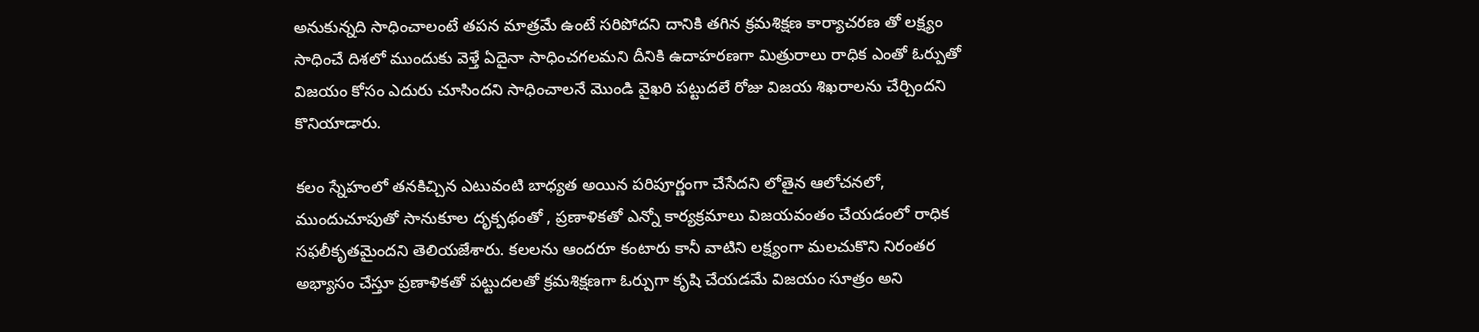అనుకున్నది సాధించాలంటే తపన మాత్రమే ఉంటే సరిపోదని దానికి తగిన క్రమశిక్షణ కార్యాచరణ తో లక్ష్యం సాధించే దిశలో ముందుకు వెళ్తే ఏదైనా సాధించగలమని దీనికి ఉదాహరణగా మిత్రురాలు రాధిక ఎంతో ఓర్పుతో విజయం కోసం ఎదురు చూసిందని సాధించాలనే మొండి వైఖరి పట్టుదలే రోజు విజయ శిఖరాలను చేర్చిందని కొనియాడారు.

కలం స్నేహంలో తనకిచ్చిన ఎటువంటి బాధ్యత అయిన పరిపూర్ణంగా చేసేదని లోతైన ఆలోచనలో, ముందుచూపుతో సానుకూల దృక్పథంతో , ప్రణాళికతో ఎన్నో కార్యక్రమాలు విజయవంతం చేయడంలో రాధిక సఫలీకృతమైందని తెలియజేశారు. కలలను ఆందరూ కంటారు కానీ వాటిని లక్ష్యంగా మలచుకొని నిరంతర అభ్యాసం చేస్తూ ప్రణాళికతో పట్టుదలతో క్రమశిక్షణగా ఓర్పుగా కృషి చేయడమే విజయం సూత్రం అని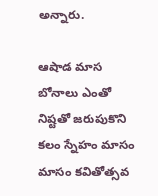అన్నారు.

ఆషాడ మాస బోనాలు ఎంతో నిష్టతో జరుపుకొని కలం స్నేహం మాసం మాసం కవితోత్సవ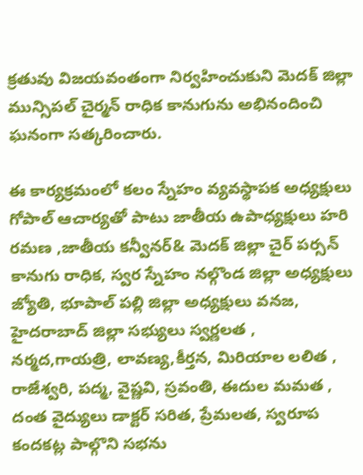క్రతువు విజయవంతంగా నిర్వహించుకుని మెదక్ జిల్లా మున్సిపల్ చైర్మన్ రాధిక కానుగును అభినందించి ఘనంగా సత్కరించారు.

ఈ కార్యక్రమంలో కలం స్నేహం వ్యవస్థాపక అధ్యక్షులు గోపాల్ ఆచార్యతో పాటు జాతీయ ఉపాధ్యక్షులు హరి రమణ ,జాతీయ కన్వీనర్& మెదక్ జిల్లా చైర్ పర్సన్ కానుగు రాధిక, స్వర స్నేహం నల్గొండ జిల్లా అధ్యక్షులు జ్యోతి, భూపాల్ పల్లి జిల్లా అధ్యక్షులు వనజ, హైదరాబాద్ జిల్లా సభ్యులు స్వర్ణలత , నర్మద,గాయత్రి, లావణ్య,కీర్తన, మిరియాల లలిత , రాజేశ్వరి, పద్మ, వైష్ణవి, స్రవంతి, ఈదుల మమత , దంత వైద్యులు డాక్టర్ సరిత, ప్రేమలత, స్వరూప కందకట్ల పాల్గొని సభను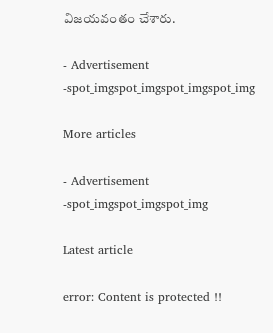విజయవంతం చేశారు.

- Advertisement -spot_imgspot_imgspot_imgspot_img

More articles

- Advertisement -spot_imgspot_imgspot_img

Latest article

error: Content is protected !!